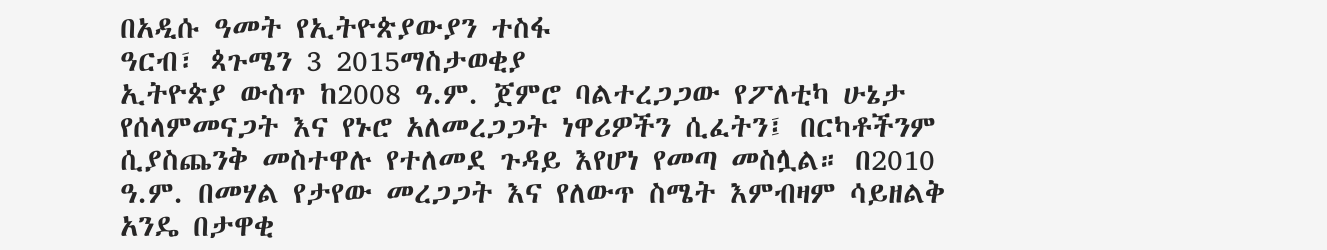በአዲሱ ዓመት የኢትዮጵያውያን ተስፋ
ዓርብ፣ ጳጉሜን 3 2015ማስታወቂያ
ኢትዮጵያ ውስጥ ከ2008 ዓ.ም. ጀምሮ ባልተረጋጋው የፖለቲካ ሁኔታ የሰላምመናጋት እና የኑሮ አለመረጋጋት ነዋሪዎችን ሲፈትን፤ በርካቶችንም ሲያስጨንቅ መስተዋሉ የተለመደ ጉዳይ እየሆነ የመጣ መስሏል። በ2010 ዓ.ም. በመሃል የታየው መረጋጋት እና የለውጥ ስሜት እምብዛም ሳይዘልቅ አንዴ በታዋቂ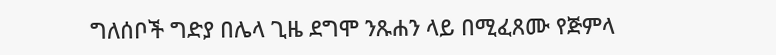ግለሰቦች ግድያ በሌላ ጊዜ ደግሞ ንጹሐን ላይ በሚፈጸሙ የጅምላ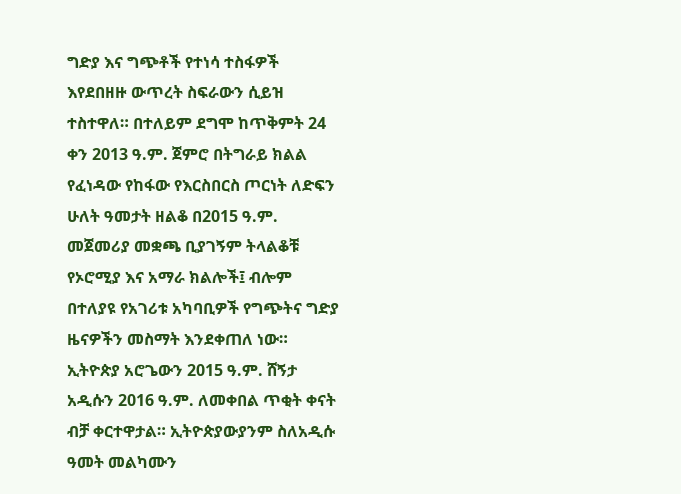ግድያ እና ግጭቶች የተነሳ ተስፋዎች እየደበዘዙ ውጥረት ስፍራውን ሲይዝ ተስተዋለ። በተለይም ደግሞ ከጥቅምት 24 ቀን 2013 ዓ.ም. ጀምሮ በትግራይ ክልል የፈነዳው የከፋው የእርስበርስ ጦርነት ለድፍን ሁለት ዓመታት ዘልቆ በ2015 ዓ.ም. መጀመሪያ መቋጫ ቢያገኝም ትላልቆቹ የኦሮሚያ እና አማራ ክልሎች፤ ብሎም በተለያዩ የአገሪቱ አካባቢዎች የግጭትና ግድያ ዜናዎችን መስማት እንደቀጠለ ነው። ኢትዮጵያ አሮጌውን 2015 ዓ.ም. ሸኝታ አዲሱን 2016 ዓ.ም. ለመቀበል ጥቂት ቀናት ብቻ ቀርተዋታል። ኢትዮጵያውያንም ስለአዲሱ ዓመት መልካሙን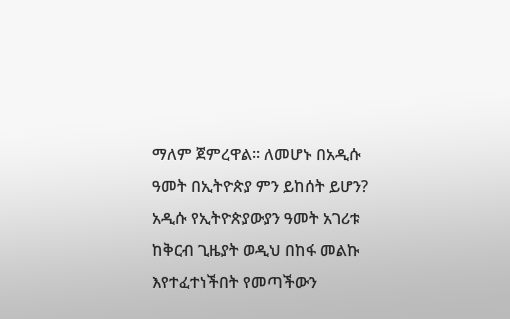ማለም ጀምረዋል፡፡ ለመሆኑ በአዲሱ ዓመት በኢትዮጵያ ምን ይከሰት ይሆን? አዲሱ የኢትዮጵያውያን ዓመት አገሪቱ ከቅርብ ጊዜያት ወዲህ በከፋ መልኩ እየተፈተነችበት የመጣችውን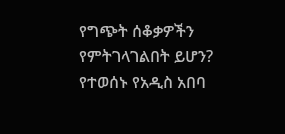የግጭት ሰቆቃዎችን የምትገላገልበት ይሆን? የተወሰኑ የአዲስ አበባ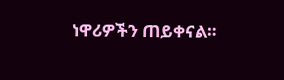ነዋሪዎችን ጠይቀናል።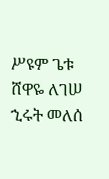ሥዩም ጌቱ
ሸዋዬ ለገሠ
ኂሩት መለሰ